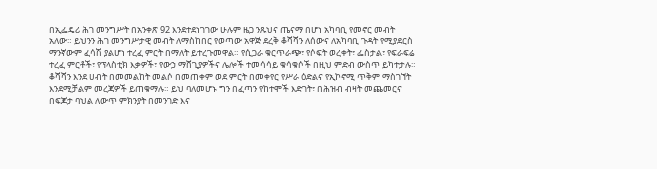በኢፌዴሪ ሕገ መንግሥት በአንቀጽ 92 እንደተደነገገው ሁሉም ዜጋ ንጹህና ጤናማ በሆነ አካባቢ የመኖር መብት አለው። ይህንን ሕገ መንግሥታዊ መብት ለማስከበር የወጣው አዋጅ ደረቅ ቆሻሻን ለሰውና ለአካባቢ ጉዳት የሚያደርስ ማንኛውም ፈሳሽ ያልሆነ ተረፈ ምርት በማለት ይተረጉመዋል። የሲጋራ ቁርጥራጭ፣ የሶፍት ወረቀት፣ ፌስታል፣ የፍራፍሬ ተረፈ ምርቶች፣ የፕላስቲክ እቃዎች፣ የውኃ ማሸጊያዎችና ሌሎች ተመሳሳይ ቁሳቁሶች በዚህ ምድብ ውስጥ ይካተታሉ።
ቆሻሻን እንደ ሀብት በመመልከት መልሶ በመጠቀም ወደ ምርት በመቀየር የሥራ ዕድልና የኢኮኖሚ ጥቅም ማስገኘት እንደሚቻልም መረጃዎች ይጠቁማሉ። ይህ ባለመሆኑ ግን በፈጣን የከተሞች እድገት፣ በሕዝብ ብዛት መጨመርና በፍጆታ ባህል ለውጥ ምክንያት በመንገድ እና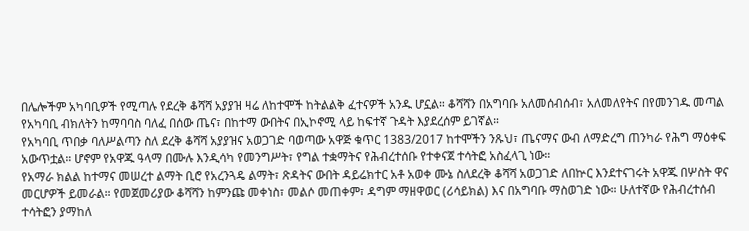በሌሎችም አካባቢዎች የሚጣሉ የደረቅ ቆሻሻ አያያዝ ዛሬ ለከተሞች ከትልልቅ ፈተናዎች አንዱ ሆኗል። ቆሻሻን በአግባቡ አለመሰብሰብ፣ አለመለየትና በየመንገዱ መጣል የአካባቢ ብክለትን ከማባባስ ባለፈ በሰው ጤና፣ በከተማ ውበትና በኢኮኖሚ ላይ ከፍተኛ ጉዳት እያደረሰም ይገኛል።
የአካባቢ ጥበቃ ባለሥልጣን ስለ ደረቅ ቆሻሻ አያያዝና አወጋገድ ባወጣው አዋጅ ቁጥር 1383/2017 ከተሞችን ንጹህ፣ ጤናማና ውብ ለማድረግ ጠንካራ የሕግ ማዕቀፍ አውጥቷል። ሆኖም የአዋጁ ዓላማ በሙሉ እንዲሳካ የመንግሥት፣ የግል ተቋማትና የሕብረተሰቡ የተቀናጀ ተሳትፎ አስፈላጊ ነው።
የአማራ ክልል ከተማና መሠረተ ልማት ቢሮ የአረንጓዴ ልማት፣ ጽዳትና ውበት ዳይሬክተር አቶ አወቀ ሙኔ ስለደረቅ ቆሻሻ አወጋገድ ለበኵር እንደተናገሩት አዋጁ በሦስት ዋና መርሆዎች ይመራል። የመጀመሪያው ቆሻሻን ከምንጩ መቀነስ፣ መልሶ መጠቀም፣ ዳግም ማዘዋወር (ሪሳይክል) እና በአግባቡ ማስወገድ ነው። ሁለተኛው የሕብረተሰብ ተሳትፎን ያማከለ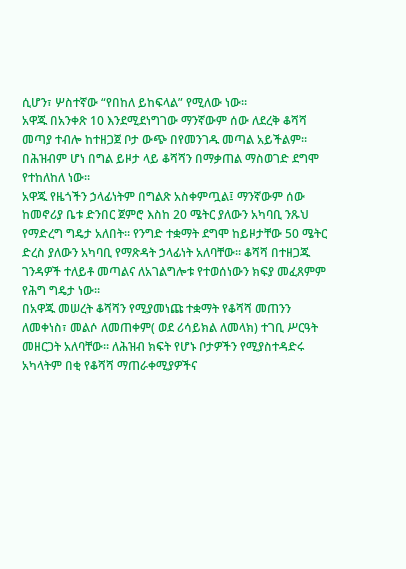ሲሆን፣ ሦስተኛው “የበከለ ይከፍላል” የሚለው ነው።
አዋጁ በአንቀጽ 10 እንደሚደነግገው ማንኛውም ሰው ለደረቅ ቆሻሻ መጣያ ተብሎ ከተዘጋጀ ቦታ ውጭ በየመንገዱ መጣል አይችልም። በሕዝብም ሆነ በግል ይዞታ ላይ ቆሻሻን በማቃጠል ማስወገድ ደግሞ የተከለከለ ነው።
አዋጁ የዜጎችን ኃላፊነትም በግልጽ አስቀምጧል፤ ማንኛውም ሰው ከመኖሪያ ቤቱ ድንበር ጀምሮ እስከ 20 ሜትር ያለውን አካባቢ ንጹህ የማድረግ ግዴታ አለበት። የንግድ ተቋማት ደግሞ ከይዞታቸው 50 ሜትር ድረስ ያለውን አካባቢ የማጽዳት ኃላፊነት አለባቸው። ቆሻሻ በተዘጋጁ ገንዳዎች ተለይቶ መጣልና ለአገልግሎቱ የተወሰነውን ክፍያ መፈጸምም የሕግ ግዴታ ነው።
በአዋጁ መሠረት ቆሻሻን የሚያመነጩ ተቋማት የቆሻሻ መጠንን ለመቀነስ፣ መልሶ ለመጠቀም( ወደ ሪሳይክል ለመላክ) ተገቢ ሥርዓት መዘርጋት አለባቸው። ለሕዝብ ክፍት የሆኑ ቦታዎችን የሚያስተዳድሩ አካላትም በቂ የቆሻሻ ማጠራቀሚያዎችና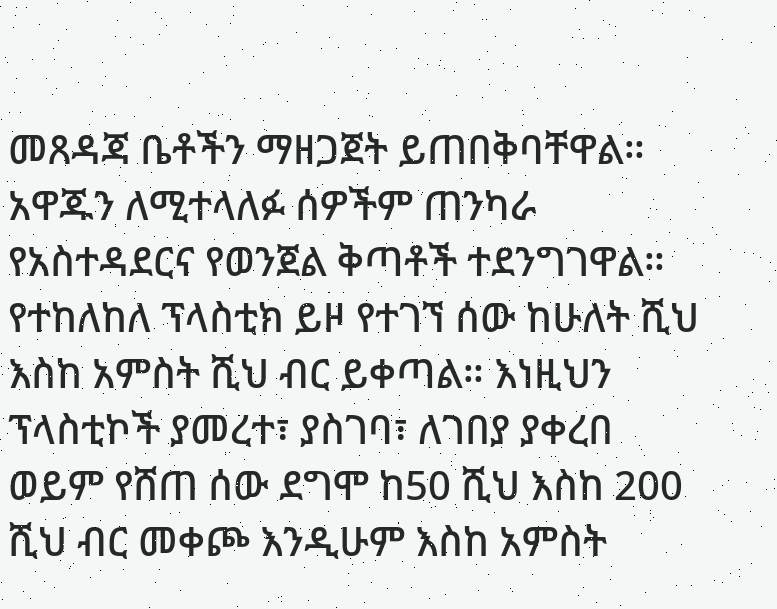መጸዳጃ ቤቶችን ማዘጋጀት ይጠበቅባቸዋል።
አዋጁን ለሚተላለፉ ሰዎችም ጠንካራ የአስተዳደርና የወንጀል ቅጣቶች ተደንግገዋል። የተከለከለ ፕላስቲክ ይዞ የተገኘ ሰው ከሁለት ሺህ እስከ አምስት ሺህ ብር ይቀጣል። እነዚህን ፕላስቲኮች ያመረተ፣ ያስገባ፣ ለገበያ ያቀረበ ወይም የሸጠ ሰው ደግሞ ከ50 ሺህ እስከ 200 ሺህ ብር መቀጮ እንዲሁም እስከ አምስት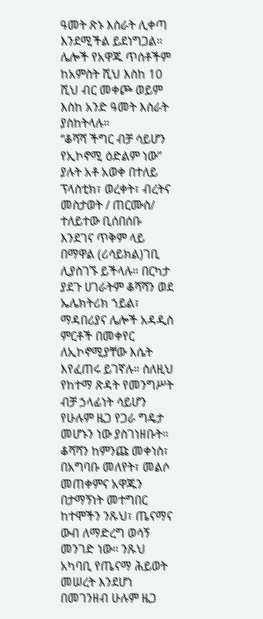ዓመት ጽኑ እስራት ሊቀጣ እንደሚችል ይደነግጋል። ሌሎች የአዋጁ ጥሰቶችም ከአምስት ሺህ እስከ 10 ሺህ ብር መቀጮ ወይም እስከ አንድ ዓመት እስራት ያስከትላሉ።
“ቆሻሻ ችግር ብቻ ሳይሆን የኢኮኖሚ ዕድልም ነው” ያሉት አቶ አወቀ በተለይ ፕላስቲክ፣ ወረቀት፣ ብረትና መስታወት / ጠርሙስ/ ተለይተው ቢሰበሰቡ እንደገና ጥቅም ላይ በማዋል (ሪሳይክል)ገቢ ሊያስገኙ ይችላሉ። በርካታ ያደጉ ሀገራትም ቆሻሻን ወደ ኤሌክትሪክ ኀይል፣ ማዳበሪያና ሌሎች አዳዲስ ምርቶች በመቀየር ለኢኮኖሚያቸው እሴት እየፈጠሩ ይገኛሉ። ስለዚህ የከተማ ጽዳት የመንግሥት ብቻ ኃላፊነት ሳይሆን የሁሉም ዜጋ የጋራ ግዴታ መሆኑን ነው ያስገነዘቡት።
ቆሻሻን ከምንጩ መቀነስ፣ በአግባቡ መለየት፣ መልሶ መጠቀምና አዋጁን በታማኝነት መተግበር ከተሞችን ንጹህ፣ ጤናማና ውብ ለማድረግ ወሳኝ መንገድ ነው። ንጹህ አካባቢ የጤናማ ሕይወት መሠረት እንደሆነ በመገንዘብ ሁሉም ዜጋ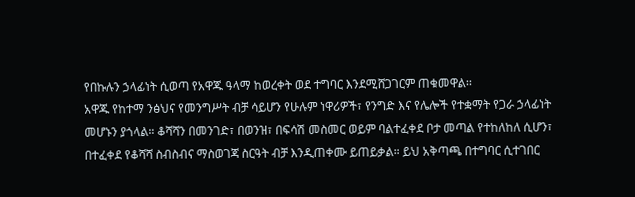የበኩሉን ኃላፊነት ሲወጣ የአዋጁ ዓላማ ከወረቀት ወደ ተግባር እንደሚሸጋገርም ጠቁመዋል፡፡
አዋጁ የከተማ ንፅህና የመንግሥት ብቻ ሳይሆን የሁሉም ነዋሪዎች፣ የንግድ እና የሌሎች የተቋማት የጋራ ኃላፊነት መሆኑን ያጎላል። ቆሻሻን በመንገድ፣ በወንዝ፣ በፍሳሽ መስመር ወይም ባልተፈቀደ ቦታ መጣል የተከለከለ ሲሆን፣ በተፈቀደ የቆሻሻ ስብስብና ማስወገጃ ስርዓት ብቻ እንዲጠቀሙ ይጠይቃል። ይህ አቅጣጫ በተግባር ሲተገበር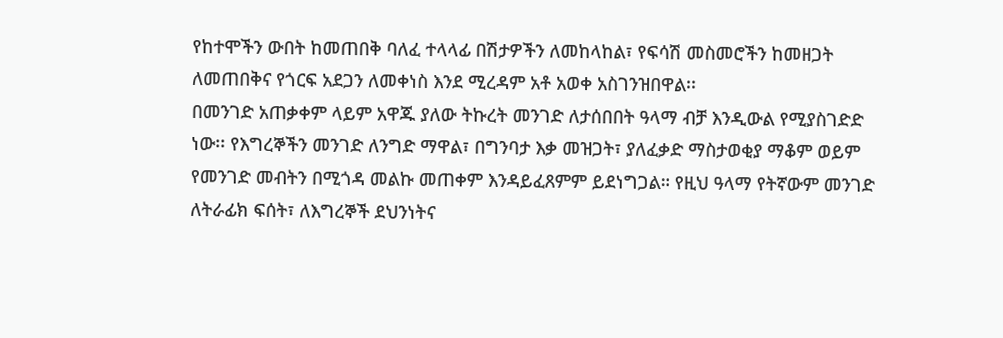የከተሞችን ውበት ከመጠበቅ ባለፈ ተላላፊ በሽታዎችን ለመከላከል፣ የፍሳሽ መስመሮችን ከመዘጋት ለመጠበቅና የጎርፍ አደጋን ለመቀነስ እንደ ሚረዳም አቶ አወቀ አስገንዝበዋል፡፡
በመንገድ አጠቃቀም ላይም አዋጁ ያለው ትኩረት መንገድ ለታሰበበት ዓላማ ብቻ እንዲውል የሚያስገድድ ነው፡፡ የእግረኞችን መንገድ ለንግድ ማዋል፣ በግንባታ እቃ መዝጋት፣ ያለፈቃድ ማስታወቂያ ማቆም ወይም የመንገድ መብትን በሚጎዳ መልኩ መጠቀም እንዳይፈጸምም ይደነግጋል። የዚህ ዓላማ የትኛውም መንገድ ለትራፊክ ፍሰት፣ ለእግረኞች ደህንነትና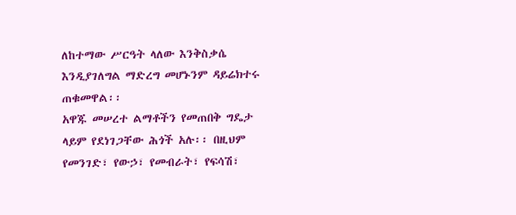ለከተማው ሥርዓት ላለው እንቅስቃሴ እንዲያገለግል ማድረግ መሆኑንም ዳይሬክተሩ ጠቁመዋል፡፡
አዋጁ መሠረተ ልማቶችን የመጠበቅ ግዴታ ላይም የደነገጋቸው ሕጎች አሉ፡፡ በዚህም የመንገድ፣ የውኃ፣ የመብራት፣ የፍሳሽ፣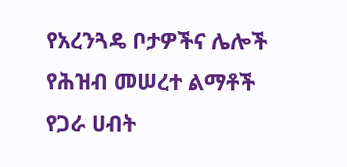የአረንጓዴ ቦታዎችና ሌሎች የሕዝብ መሠረተ ልማቶች የጋራ ሀብት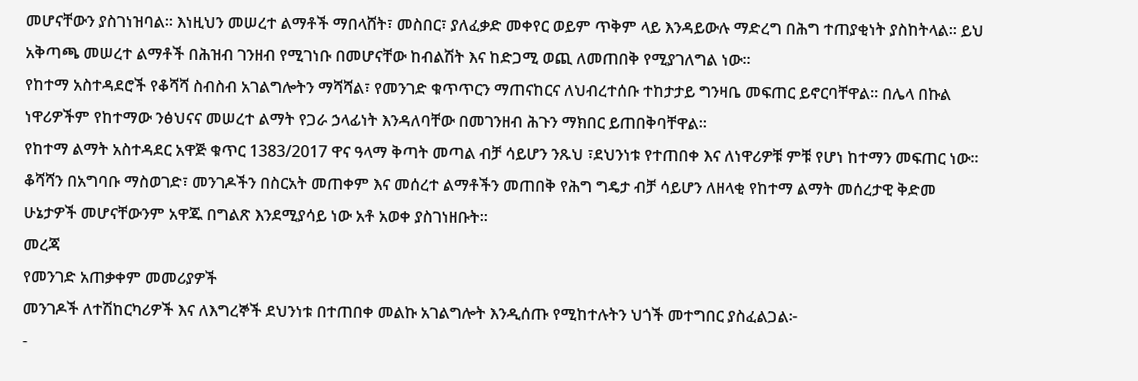መሆናቸውን ያስገነዝባል። እነዚህን መሠረተ ልማቶች ማበላሸት፣ መስበር፣ ያለፈቃድ መቀየር ወይም ጥቅም ላይ እንዳይውሉ ማድረግ በሕግ ተጠያቂነት ያስከትላል። ይህ አቅጣጫ መሠረተ ልማቶች በሕዝብ ገንዘብ የሚገነቡ በመሆናቸው ከብልሽት እና ከድጋሚ ወጪ ለመጠበቅ የሚያገለግል ነው።
የከተማ አስተዳደሮች የቆሻሻ ስብስብ አገልግሎትን ማሻሻል፣ የመንገድ ቁጥጥርን ማጠናከርና ለህብረተሰቡ ተከታታይ ግንዛቤ መፍጠር ይኖርባቸዋል። በሌላ በኩል ነዋሪዎችም የከተማው ንፅህናና መሠረተ ልማት የጋራ ኃላፊነት እንዳለባቸው በመገንዘብ ሕጉን ማክበር ይጠበቅባቸዋል።
የከተማ ልማት አስተዳደር አዋጅ ቁጥር 1383/2017 ዋና ዓላማ ቅጣት መጣል ብቻ ሳይሆን ንጹህ ፣ደህንነቱ የተጠበቀ እና ለነዋሪዎቹ ምቹ የሆነ ከተማን መፍጠር ነው፡፡ ቆሻሻን በአግባቡ ማስወገድ፣ መንገዶችን በስርአት መጠቀም እና መሰረተ ልማቶችን መጠበቅ የሕግ ግዴታ ብቻ ሳይሆን ለዘላቂ የከተማ ልማት መሰረታዊ ቅድመ ሁኔታዎች መሆናቸውንም አዋጁ በግልጽ እንደሚያሳይ ነው አቶ አወቀ ያስገነዘቡት፡፡
መረጃ
የመንገድ አጠቃቀም መመሪያዎች
መንገዶች ለተሽከርካሪዎች እና ለእግረኞች ደህንነቱ በተጠበቀ መልኩ አገልግሎት እንዲሰጡ የሚከተሉትን ህጎች መተግበር ያስፈልጋል፦
-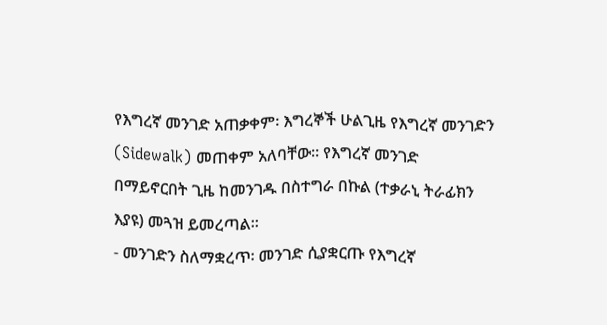የእግረኛ መንገድ አጠቃቀም፡ እግረኞች ሁልጊዜ የእግረኛ መንገድን (Sidewalk) መጠቀም አለባቸው። የእግረኛ መንገድ በማይኖርበት ጊዜ ከመንገዱ በስተግራ በኩል (ተቃራኒ ትራፊክን እያዩ) መጓዝ ይመረጣል።
- መንገድን ስለማቋረጥ፡ መንገድ ሲያቋርጡ የእግረኛ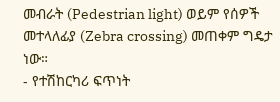መብራት (Pedestrian light) ወይም የሰዎች መተላለፊያ (Zebra crossing) መጠቀም ግዴታ ነው።
- የተሽከርካሪ ፍጥነት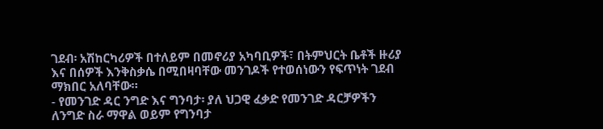ገደብ፡ አሽከርካሪዎች በተለይም በመኖሪያ አካባቢዎች፣ በትምህርት ቤቶች ዙሪያ እና በሰዎች እንቅስቃሴ በሚበዛባቸው መንገዶች የተወሰነውን የፍጥነት ገደብ ማክበር አለባቸው።
- የመንገድ ዳር ንግድ እና ግንባታ፡ ያለ ህጋዊ ፈቃድ የመንገድ ዳርቻዎችን ለንግድ ስራ ማዋል ወይም የግንባታ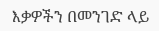እቃዎችን በመንገድ ላይ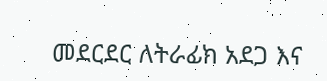መደርደር ለትራፊክ አደጋ እና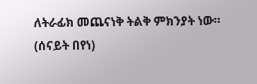ለትራፊክ መጨናነቅ ትልቅ ምክንያት ነው።
(ሰናይት በየነ)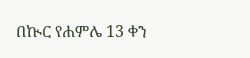በኲር የሐምሌ 13 ቀን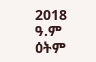2018 ዓ.ም ዕትም